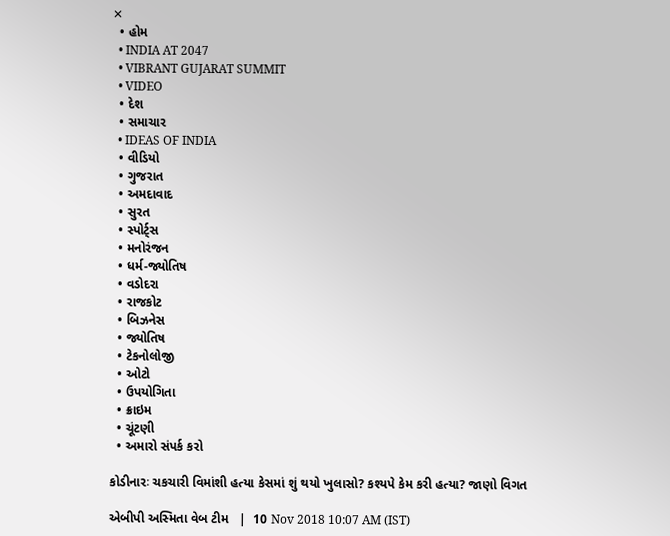✕
  • હોમ
  • INDIA AT 2047
  • VIBRANT GUJARAT SUMMIT
  • VIDEO
  • દેશ
  • સમાચાર
  • IDEAS OF INDIA
  • વીડિયો
  • ગુજરાત
  • અમદાવાદ
  • સુરત
  • સ્પોર્ટ્સ
  • મનોરંજન
  • ધર્મ-જ્યોતિષ
  • વડોદરા
  • રાજકોટ
  • બિઝનેસ
  • જ્યોતિષ
  • ટેકનોલોજી
  • ઓટો
  • ઉપયોગિતા
  • ક્રાઇમ
  • ચૂંટણી
  • અમારો સંપર્ક કરો

કોડીનારઃ ચકચારી વિમાંશી હત્યા કેસમાં શું થયો ખુલાસો? કશ્યપે કેમ કરી હત્યા? જાણો વિગત

એબીપી અસ્મિતા વેબ ટીમ   |  10 Nov 2018 10:07 AM (IST)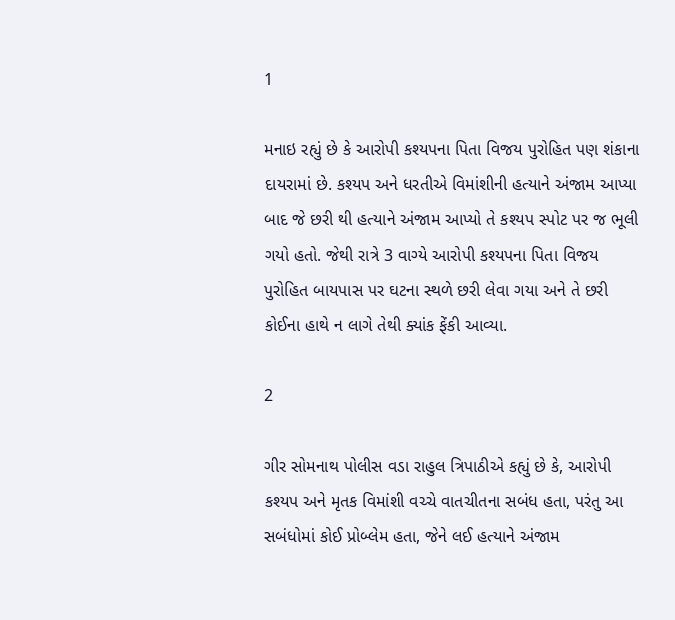1

મનાઇ રહ્યું છે કે આરોપી કશ્યપના પિતા વિજય પુરોહિત પણ શંકાના દાયરામાં છે. કશ્યપ અને ધરતીએ વિમાંશીની હત્યાને અંજામ આપ્યા બાદ જે છરી થી હત્યાને અંજામ આપ્યો તે કશ્યપ સ્પોટ પર જ ભૂલી ગયો હતો. જેથી રાત્રે 3 વાગ્યે આરોપી કશ્યપના પિતા વિજય પુરોહિત બાયપાસ પર ઘટના સ્થળે છરી લેવા ગયા અને તે છરી કોઈના હાથે ન લાગે તેથી ક્યાંક ફેંકી આવ્યા.

2

ગીર સોમનાથ પોલીસ વડા રાહુલ ત્રિપાઠીએ કહ્યું છે કે, આરોપી કશ્યપ અને મૃતક વિમાંશી વચ્ચે વાતચીતના સબંધ હતા, પરંતુ આ સબંધોમાં કોઈ પ્રોબ્લેમ હતા, જેને લઈ હત્યાને અંજામ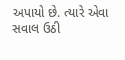અપાયો છે. ત્યારે એવા સવાલ ઉઠી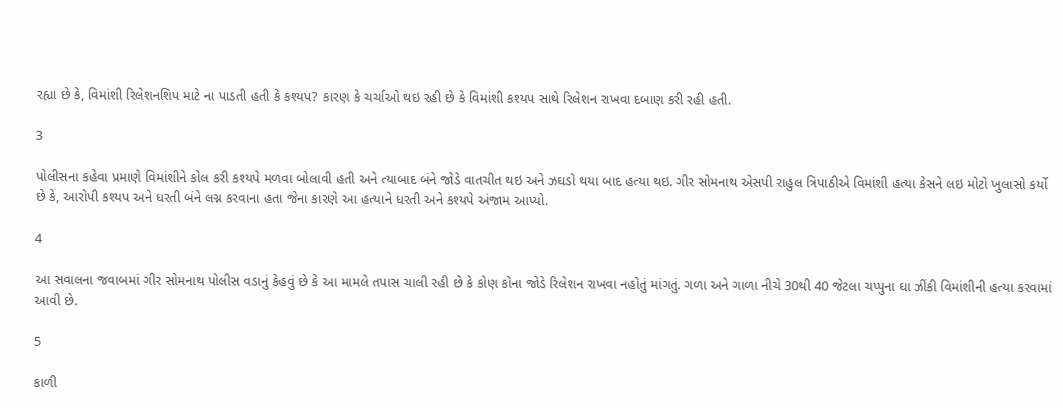રહ્યા છે કે, વિમાંશી રિલેશનશિપ માટે ના પાડતી હતી કે કશ્યપ? કારણ કે ચર્ચાઓ થઇ રહી છે કે વિમાંશી કશ્યપ સાથે રિલેશન રાખવા દબાણ કરી રહી હતી.

3

પોલીસના કહેવા પ્રમાણે વિમાંશીને કોલ કરી કશ્યપે મળવા બોલાવી હતી અને ત્યાબાદ બંને જોડે વાતચીત થઇ અને ઝઘડો થયા બાદ હત્યા થઇ. ગીર સોમનાથ એસપી રાહુલ ત્રિપાઠીએ વિમાંશી હત્યા કેસને લઇ મોટો ખુલાસો કર્યો છે કે, આરોપી કશ્યપ અને ધરતી બંને લગ્ન કરવાના હતા જેના કારણે આ હત્યાને ધરતી અને કશ્યપે અંજામ આપ્યો.

4

આ સવાલના જવાબમાં ગીર સોમનાથ પોલીસ વડાનું કેહવું છે કે આ મામલે તપાસ ચાલી રહી છે કે કોણ કોના જોડે રિલેશન રાખવા નહોતું માંગતું. ગળા અને ગાળા નીચે 30થી 40 જેટલા ચપ્પુના ઘા ઝીંકી વિમાંશીની હત્યા કરવામાં આવી છે.

5

કાળી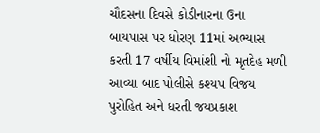ચૌદસના દિવસે કોડીનારના ઉના બાયપાસ પર ધોરણ 11માં અભ્યાસ કરતી 17 વર્ષીય વિમાંશી નો મૃતદેહ મળી આવ્યા બાદ પોલીસે કશ્યપ વિજય પુરોહિત અને ધરતી જયપ્રકાશ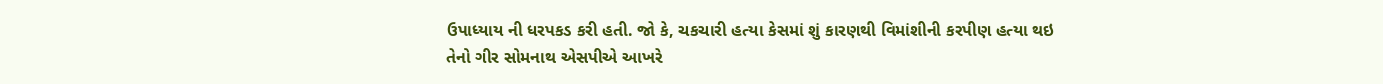ઉપાધ્યાય ની ધરપકડ કરી હતી. જો કે, ચકચારી હત્યા કેસમાં શું કારણથી વિમાંશીની કરપીણ હત્યા થઇ તેનો ગીર સોમનાથ એસપીએ આખરે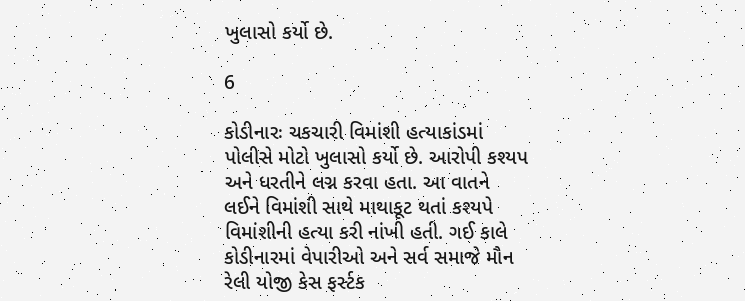ખુલાસો કર્યો છે.

6

કોડીનારઃ ચકચારી વિમાંશી હત્યાકાંડમાં પોલીસે મોટો ખુલાસો કર્યો છે. આરોપી કશ્યપ અને ધરતીને લગ્ન કરવા હતા. આ વાતને લઈને વિમાંશી સાથે માથાકૂટ થતાં કશ્યપે વિમાંશીની હત્યા કરી નાંખી હતી. ગઈ કાલે કોડીનારમાં વેપારીઓ અને સર્વ સમાજે મૌન રેલી યોજી કેસ ફર્સ્ટક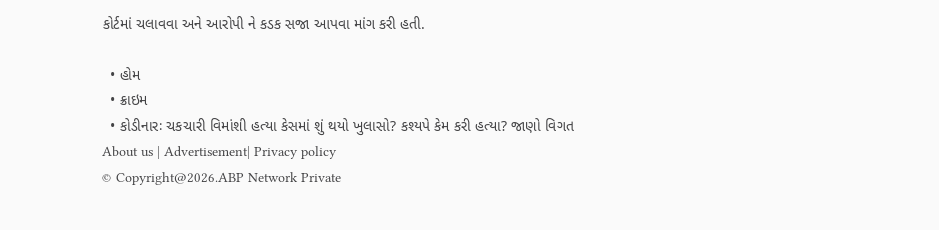કોર્ટમાં ચલાવવા અને આરોપી ને કડક સજા આપવા માંગ કરી હતી.

  • હોમ
  • ક્રાઇમ
  • કોડીનારઃ ચકચારી વિમાંશી હત્યા કેસમાં શું થયો ખુલાસો? કશ્યપે કેમ કરી હત્યા? જાણો વિગત
About us | Advertisement| Privacy policy
© Copyright@2026.ABP Network Private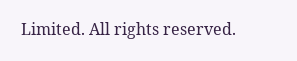Limited. All rights reserved.